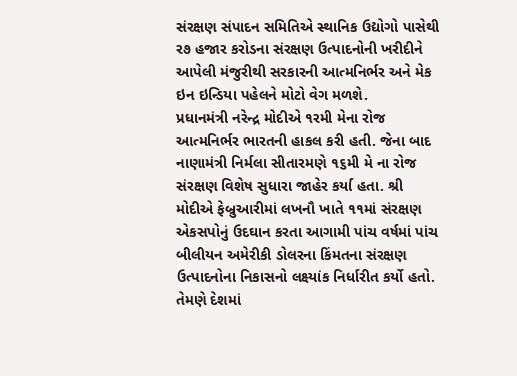સંરક્ષણ સંપાદન સમિતિએ સ્થાનિક ઉદ્યોગો પાસેથી ર૭ હજાર કરોડના સંરક્ષણ ઉત્પાદનોની ખરીદીને આપેલી મંજુરીથી સરકારની આત્મનિર્ભર અને મેક ઇન ઇન્ડિયા પહેલને મોટો વેગ મળશે.
પ્રધાનમંત્રી નરેન્દ્ર મોદીએ ૧રમી મેના રોજ આત્મનિર્ભર ભારતની હાકલ કરી હતી. જેના બાદ નાણામંત્રી નિર્મલા સીતારમણે ૧૬મી મે ના રોજ સંરક્ષણ વિશેષ સુધારા જાહેર કર્યા હતા. શ્રી મોદીએ ફેબ્રુઆરીમાં લખનૌ ખાતે ૧૧માં સંરક્ષણ એકસપોનું ઉદઘાન કરતા આગામી પાંચ વર્ષમાં પાંચ બીલીયન અમેરીકી ડોલરના કિંમતના સંરક્ષણ ઉત્પાદનોના નિકાસનો લક્ષ્યાંક નિર્ધારીત કર્યો હતો.
તેમણે દેશમાં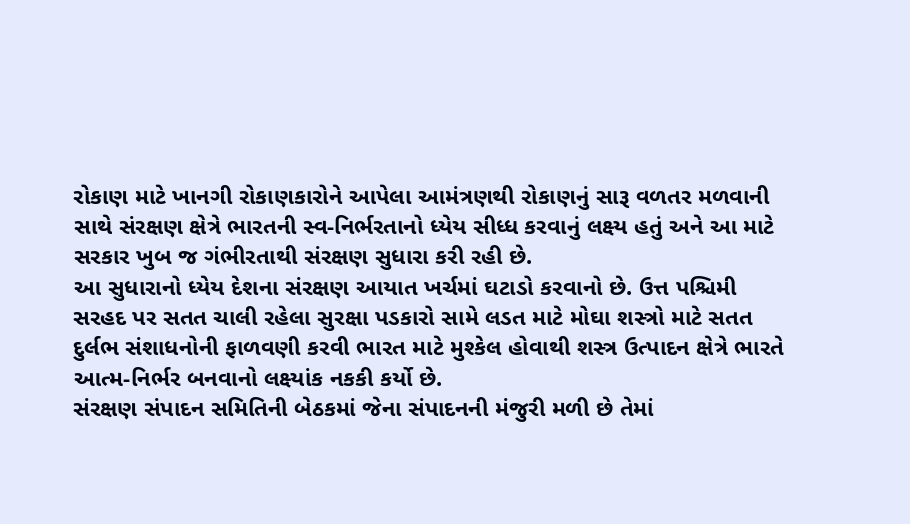રોકાણ માટે ખાનગી રોકાણકારોને આપેલા આમંત્રણથી રોકાણનું સારૂ વળતર મળવાની સાથે સંરક્ષણ ક્ષેત્રે ભારતની સ્વ-નિર્ભરતાનો ધ્યેય સીધ્ધ કરવાનું લક્ષ્ય હતું અને આ માટે સરકાર ખુબ જ ગંભીરતાથી સંરક્ષણ સુધારા કરી રહી છે.
આ સુધારાનો ધ્યેય દેશના સંરક્ષણ આયાત ખર્ચમાં ઘટાડો કરવાનો છે. ઉત્ત પશ્ચિમી સરહદ પર સતત ચાલી રહેલા સુરક્ષા પડકારો સામે લડત માટે મોઘા શસ્ત્રો માટે સતત દુર્લભ સંશાધનોની ફાળવણી કરવી ભારત માટે મુશ્કેલ હોવાથી શસ્ત્ર ઉત્પાદન ક્ષેત્રે ભારતે આત્મ-નિર્ભર બનવાનો લક્ષ્યાંક નકકી કર્યો છે.
સંરક્ષણ સંપાદન સમિતિની બેઠકમાં જેના સંપાદનની મંજુરી મળી છે તેમાં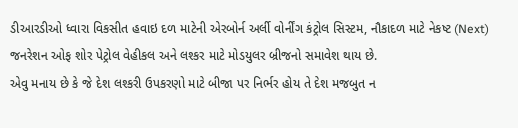ડીઆરડીઓ ધ્વારા વિકસીત હવાઇ દળ માટેની એરબોર્ન અર્લી વોર્નીંગ કંટ્રોલ સિસ્ટમ, નૌકાદળ માટે નેકષ્ટ (Next) જનરેશન ઓફ શોર પેટ્રોલ વેહીકલ અને લશ્કર માટે મોડયુલર બ્રીજનો સમાવેશ થાય છે.
એવુ મનાય છે કે જે દેશ લશ્કરી ઉપકરણો માટે બીજા પર નિર્ભર હોય તે દેશ મજબુત ન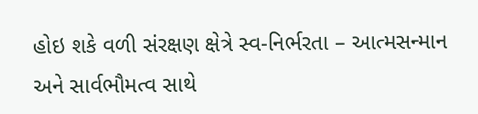હોઇ શકે વળી સંરક્ષણ ક્ષેત્રે સ્વ-નિર્ભરતા – આત્મસન્માન અને સાર્વભૌમત્વ સાથે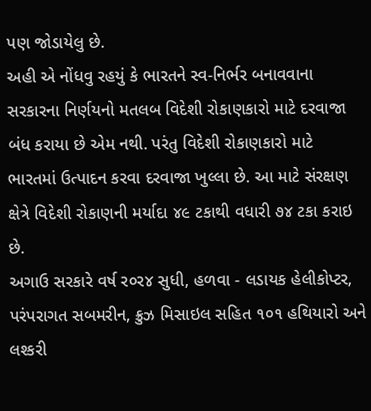પણ જોડાયેલુ છે.
અહી એ નોંધવુ રહયું કે ભારતને સ્વ-નિર્ભર બનાવવાના સરકારના નિર્ણયનો મતલબ વિદેશી રોકાણકારો માટે દરવાજા બંધ કરાયા છે એમ નથી. પરંતુ વિદેશી રોકાણકારો માટે ભારતમાં ઉત્પાદન કરવા દરવાજા ખુલ્લા છે. આ માટે સંરક્ષણ ક્ષેત્રે વિદેશી રોકાણની મર્યાદા ૪૯ ટકાથી વધારી ૭૪ ટકા કરાઇ છે.
અગાઉ સરકારે વર્ષ ર૦ર૪ સુધી, હળવા - લડાયક હેલીકોપ્ટર, પરંપરાગત સબમરીન, ક્રુઝ મિસાઇલ સહિત ૧૦૧ હથિયારો અને લશ્કરી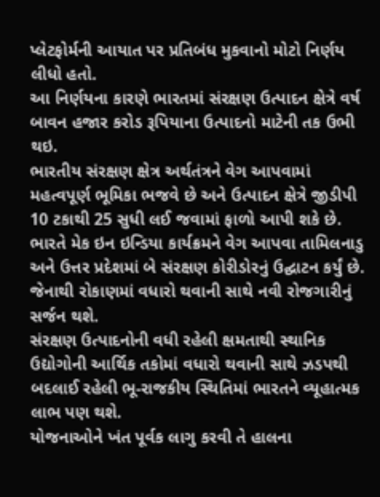પ્લેટફોર્મની આયાત પર પ્રતિબંધ મુકવાનો મોટો નિર્ણય લીધો હતો.
આ નિર્ણયના કારણે ભારતમાં સંરક્ષણ ઉત્પાદન ક્ષેત્રે વર્ષ બાવન હજાર કરોડ રૂપિયાના ઉત્પાદનો માટેની તક ઉભી થઇ.
ભારતીય સંરક્ષણ ક્ષેત્ર અર્થતંત્રને વેગ આપવામાં મહત્વપૂર્ણ ભૂમિકા ભજવે છે અને ઉત્પાદન ક્ષેત્રે જીડીપી 10 ટકાથી 25 સુધી લઈ જવામાં ફાળો આપી શકે છે.
ભારતે મેક ઇન ઇન્ડિયા કાર્યક્રમને વેગ આપવા તામિલનાડુ અને ઉત્તર પ્રદેશમાં બે સંરક્ષણ કોરીડોરનું ઉદ્ઘાટન કર્યું છે. જેનાથી રોકાણમાં વધારો થવાની સાથે નવી રોજગારીનું સર્જન થશે.
સંરક્ષણ ઉત્પાદનોની વધી રહેલી ક્ષમતાથી સ્થાનિક ઉદ્યોગોની આર્થિક તકોમાં વધારો થવાની સાથે ઝડપથી બદલાઈ રહેલી ભૂ-રાજકીય સ્થિતિમાં ભારતને વ્યૂહાત્મક લાભ પણ થશે.
યોજનાઓને ખંત પૂર્વક લાગુ કરવી તે હાલના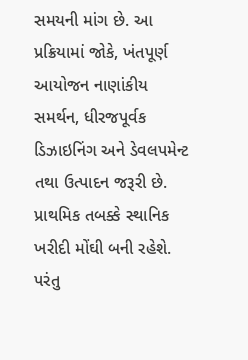સમયની માંગ છે. આ પ્રક્રિયામાં જોકે, ખંતપૂર્ણ આયોજન નાણાંકીય સમર્થન, ધીરજપૂર્વક ડિઝાઇનિંગ અને ડેવલપમેન્ટ તથા ઉત્પાદન જરૂરી છે.
પ્રાથમિક તબક્કે સ્થાનિક ખરીદી મોંઘી બની રહેશે. પરંતુ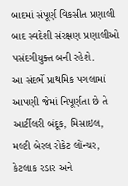બાદમાં સંપૂર્ણ વિકસીત પ્રણાલી બાદ સ્વદેશી સંરક્ષણ પ્રણાલીઓ પસંદગીયુક્ત બની રહેશે.
આ સંદર્ભે પ્રાથમિક પગલામાં આપણી જેમાં નિપૂર્ણતા છે તે આર્ટીલરી બંદૂક, મિસાઇલ, મલ્ટી બેરલ રોકેટ લોંન્ચર, કેટલાક રડાર અને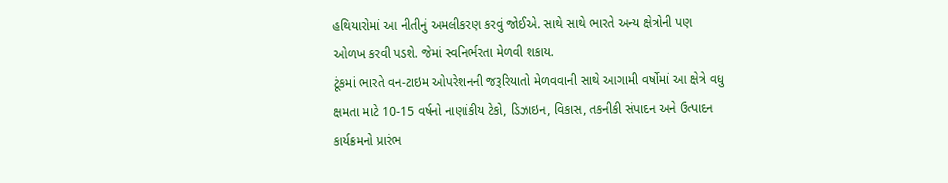હથિયારોમાં આ નીતીનું અમલીકરણ કરવું જોઈએ. સાથે સાથે ભારતે અન્ય ક્ષેત્રોની પણ ઓળખ કરવી પડશે. જેમાં સ્વનિર્ભરતા મેળવી શકાય.
ટૂંકમાં ભારતે વન-ટાઇમ ઓપરેશનની જરૂરિયાતો મેળવવાની સાથે આગામી વર્ષોમાં આ ક્ષેત્રે વધુ ક્ષમતા માટે 10-15 વર્ષનો નાણાંકીય ટેકો, ડિઝાઇન, વિકાસ, તકનીકી સંપાદન અને ઉત્પાદન કાર્યક્રમનો પ્રારંભ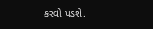કરવો પડશે.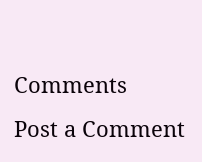Comments
Post a Comment